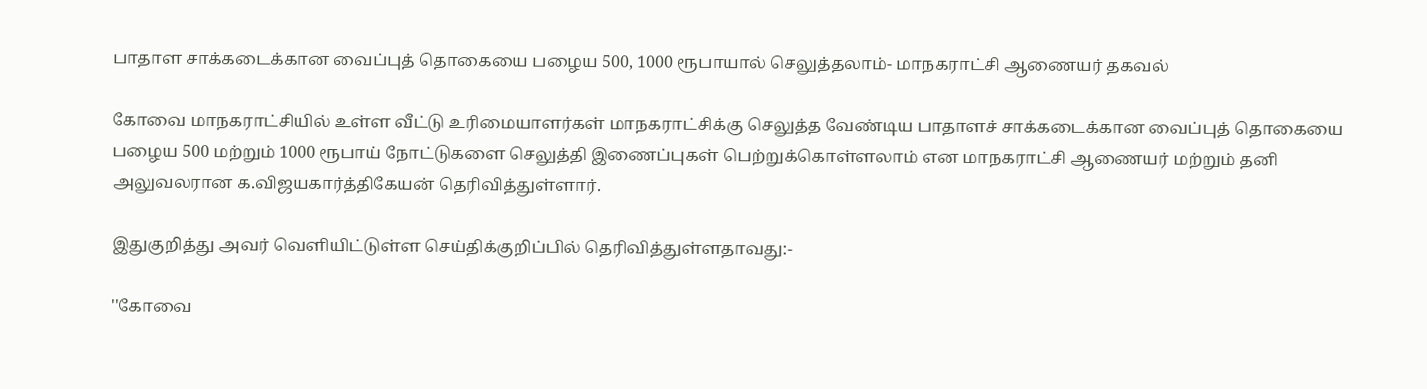பாதாள சாக்கடைக்கான வைப்புத் தொகையை பழைய 500, 1000 ரூபாயால் செலுத்தலாம்- மாநகராட்சி ஆணையர் தகவல்

கோவை மாநகராட்சியில் உள்ள வீட்டு உரிமையாளர்கள் மாநகராட்சிக்கு செலுத்த வேண்டிய பாதாளச் சாக்கடைக்கான வைப்புத் தொகையை பழைய 500 மற்றும் 1000 ரூபாய் நோட்டுகளை செலுத்தி இணைப்புகள் பெற்றுக்கொள்ளலாம் என மாநகராட்சி ஆணையர் மற்றும் தனி அலுவலரான க.விஜயகார்த்திகேயன் தெரிவித்துள்ளார்.

இதுகுறித்து அவர் வெளியிட்டுள்ள செய்திக்குறிப்பில் தெரிவித்துள்ளதாவது:-

''கோவை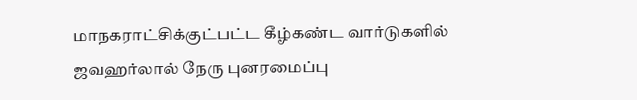மாநகராட்சிக்குட்பட்ட கீழ்கண்ட வார்டுகளில் ஜவஹர்லால் நேரு புனரமைப்பு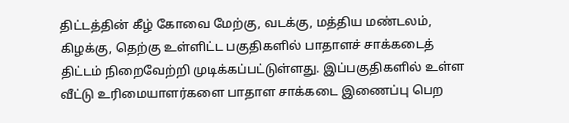திட்டத்தின் கீழ் கோவை மேற்கு, வடக்கு, மத்திய மண்டலம், கிழக்கு, தெற்கு உள்ளிட்ட பகுதிகளில் பாதாளச் சாக்கடைத் திட்டம் நிறைவேற்றி முடிக்கப்பட்டுள்ளது. இப்பகுதிகளில் உள்ள வீட்டு உரிமையாளர்களை பாதாள சாக்கடை இணைப்பு பெற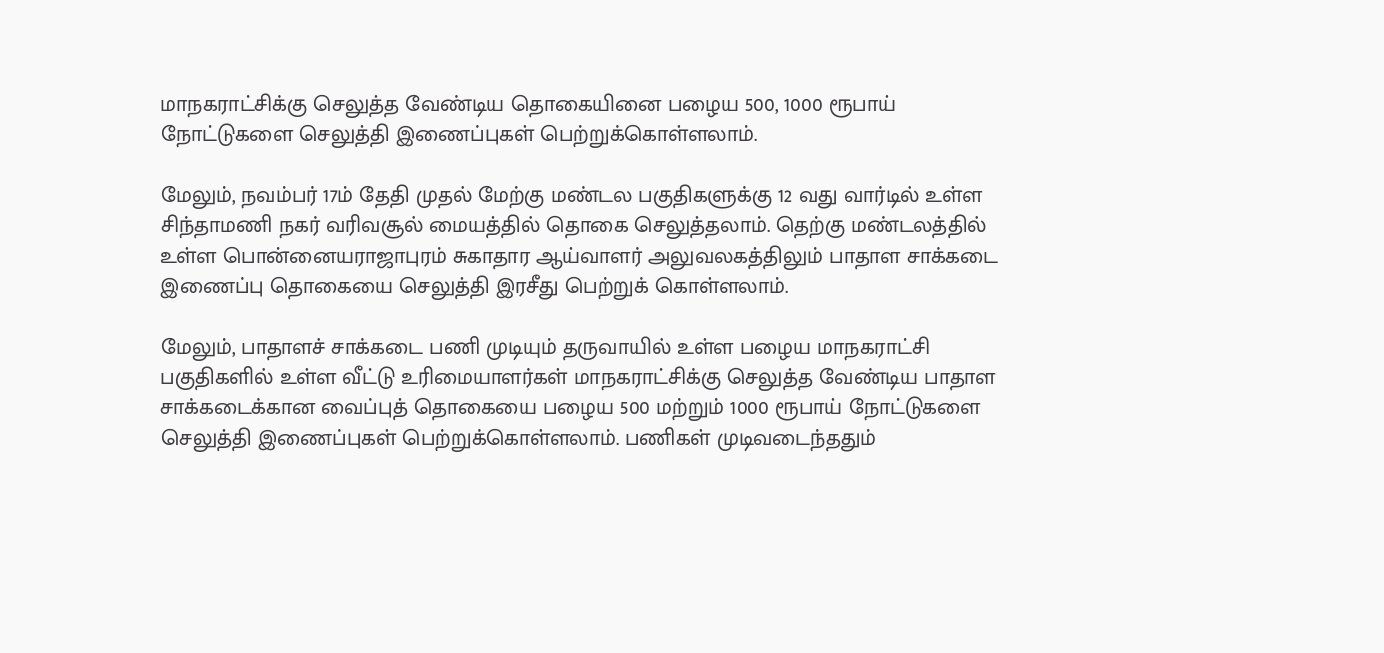மாநகராட்சிக்கு செலுத்த வேண்டிய தொகையினை பழைய 500, 1000 ரூபாய் நோட்டுகளை செலுத்தி இணைப்புகள் பெற்றுக்கொள்ளலாம்.

மேலும், நவம்பர் 17ம் தேதி முதல் மேற்கு மண்டல பகுதிகளுக்கு 12 வது வார்டில் உள்ள சிந்தாமணி நகர் வரிவசூல் மையத்தில் தொகை செலுத்தலாம். தெற்கு மண்டலத்தில் உள்ள பொன்னையராஜாபுரம் சுகாதார ஆய்வாளர் அலுவலகத்திலும் பாதாள சாக்கடை இணைப்பு தொகையை செலுத்தி இரசீது பெற்றுக் கொள்ளலாம்.

மேலும், பாதாளச் சாக்கடை பணி முடியும் தருவாயில் உள்ள பழைய மாநகராட்சி பகுதிகளில் உள்ள வீட்டு உரிமையாளர்கள் மாநகராட்சிக்கு செலுத்த வேண்டிய பாதாள சாக்கடைக்கான வைப்புத் தொகையை பழைய 500 மற்றும் 1000 ரூபாய் நோட்டுகளை செலுத்தி இணைப்புகள் பெற்றுக்கொள்ளலாம். பணிகள் முடிவடைந்ததும்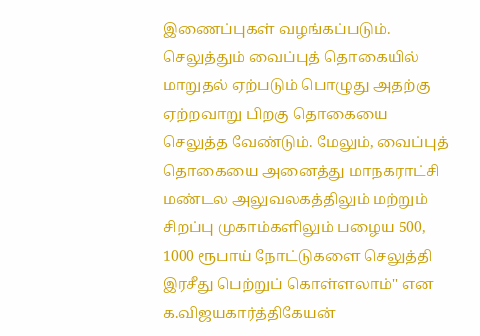இணைப்புகள் வழங்கப்படும். செலுத்தும் வைப்புத் தொகையில் மாறுதல் ஏற்படும் பொழுது அதற்கு ஏற்றவாறு பிறகு தொகையை செலுத்த வேண்டும். மேலும், வைப்புத் தொகையை அனைத்து மாநகராட்சி மண்டல அலுவலகத்திலும் மற்றும் சிறப்பு முகாம்களிலும் பழைய 500, 1000 ரூபாய் நோட்டுகளை செலுத்தி இரசீது பெற்றுப் கொள்ளலாம்'' என க.விஜயகார்த்திகேயன்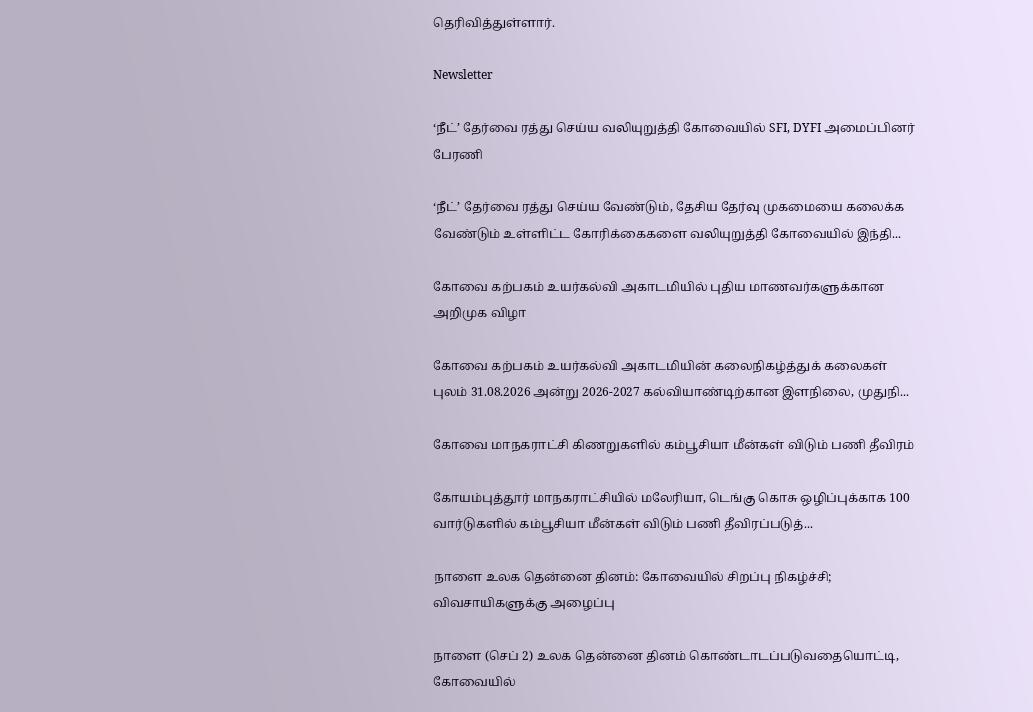தெரிவித்துள்ளார்.

Newsletter

‘நீட்’ தேர்வை ரத்து செய்ய வலியுறுத்தி கோவையில் SFI, DYFI அமைப்பினர் பேரணி

‘நீட்’ தேர்வை ரத்து செய்ய வேண்டும், தேசிய தேர்வு முகமையை கலைக்க வேண்டும் உள்ளிட்ட கோரிக்கைகளை வலியுறுத்தி கோவையில் இந்தி...

கோவை கற்பகம் உயர்கல்வி அகாடமியில் புதிய மாணவர்களுக்கான அறிமுக விழா

கோவை கற்பகம் உயர்கல்வி அகாடமியின் கலைநிகழ்த்துக் கலைகள் புலம் 31.08.2026 அன்று 2026-2027 கல்வியாண்டிற்கான இளநிலை, முதுநி...

கோவை மாநகராட்சி கிணறுகளில் கம்பூசியா மீன்கள் விடும் பணி தீவிரம்

கோயம்புத்தூர் மாநகராட்சியில் மலேரியா, டெங்கு கொசு ஒழிப்புக்காக 100 வார்டுகளில் கம்பூசியா மீன்கள் விடும் பணி தீவிரப்படுத்...

நாளை உலக தென்னை தினம்: கோவையில் சிறப்பு நிகழ்ச்சி; விவசாயிகளுக்கு அழைப்பு

நாளை (செப் 2) உலக தென்னை தினம் கொண்டாடப்படுவதையொட்டி, கோவையில்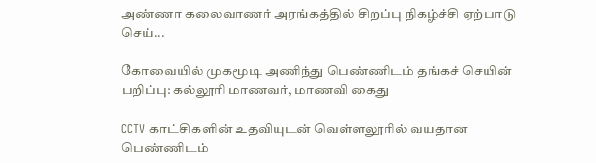அண்ணா கலைவாணர் அரங்கத்தில் சிறப்பு நிகழ்ச்சி ஏற்பாடு செய்...

கோவையில் முகமூடி அணிந்து பெண்ணிடம் தங்கச் செயின் பறிப்பு: கல்லூரி மாணவர், மாணவி கைது

CCTV காட்சிகளின் உதவியுடன் வெள்ளலூரில் வயதான பெண்ணிடம்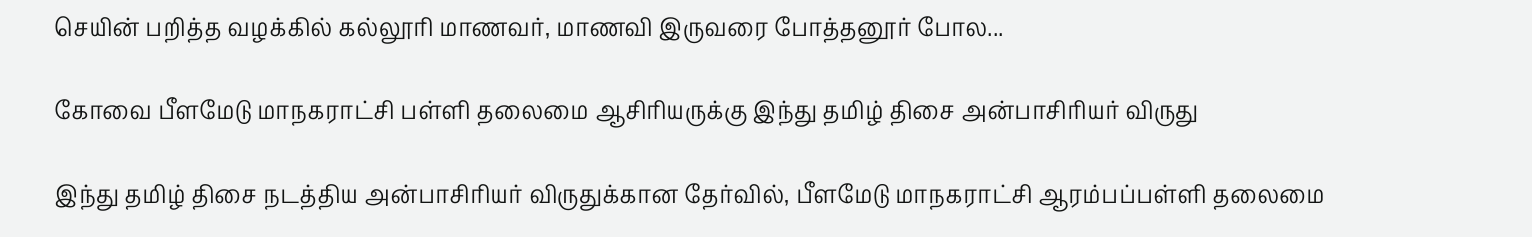செயின் பறித்த வழக்கில் கல்லூரி மாணவர், மாணவி இருவரை போத்தனூர் போல...

கோவை பீளமேடு மாநகராட்சி பள்ளி தலைமை ஆசிரியருக்கு இந்து தமிழ் திசை அன்பாசிரியர் விருது

இந்து தமிழ் திசை நடத்திய அன்பாசிரியர் விருதுக்கான தேர்வில், பீளமேடு மாநகராட்சி ஆரம்பப்பள்ளி தலைமை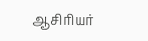ஆசிரியர்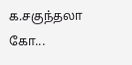க.சகுந்தலா கோ...